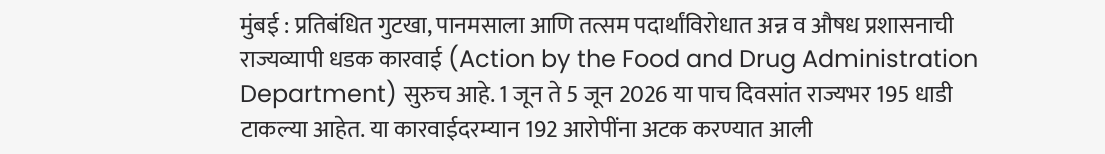मुंबई : प्रतिबंधित गुटखा, पानमसाला आणि तत्सम पदार्थांविरोधात अन्न व औषध प्रशासनाची राज्यव्यापी धडक कारवाई (Action by the Food and Drug Administration Department) सुरुच आहे. 1 जून ते 5 जून 2026 या पाच दिवसांत राज्यभर 195 धाडी टाकल्या आहेत. या कारवाईदरम्यान 192 आरोपींना अटक करण्यात आली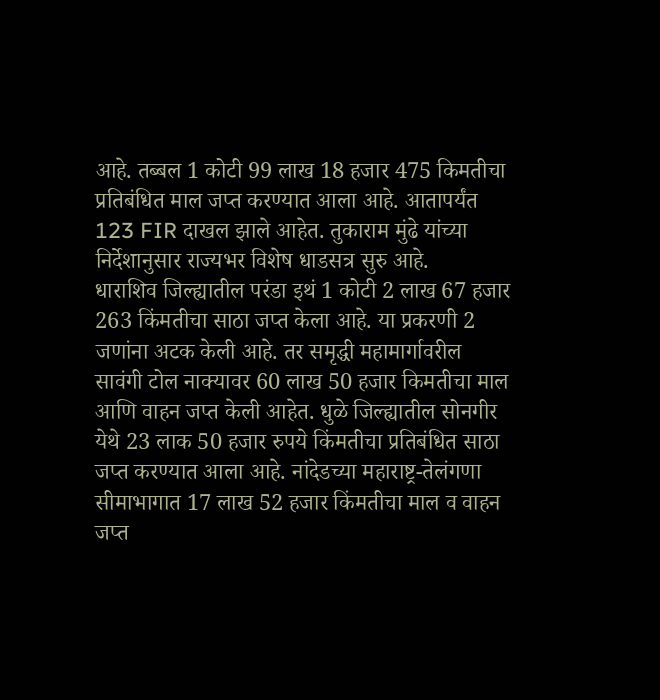आहे. तब्बल 1 कोटी 99 लाख 18 हजार 475 किमतीचा प्रतिबंधित माल जप्त करण्यात आला आहे. आतापर्यंत 123 FIR दाखल झाले आहेत. तुकाराम मुंढे यांच्या निर्देशानुसार राज्यभर विशेष धाडसत्र सुरु आहे.
धाराशिव जिल्ह्यातील परंडा इथं 1 कोटी 2 लाख 67 हजार 263 किंमतीचा साठा जप्त केला आहे. या प्रकरणी 2 जणांना अटक केली आहे. तर समृद्धी महामार्गावरील सावंगी टोल नाक्यावर 60 लाख 50 हजार किमतीचा माल आणि वाहन जप्त केली आहेत. धुळे जिल्ह्यातील सोनगीर येथे 23 लाक 50 हजार रुपये किंमतीचा प्रतिबंधित साठा जप्त करण्यात आला आहे. नांदेडच्या महाराष्ट्र-तेलंगणा सीमाभागात 17 लाख 52 हजार किंमतीचा माल व वाहन जप्त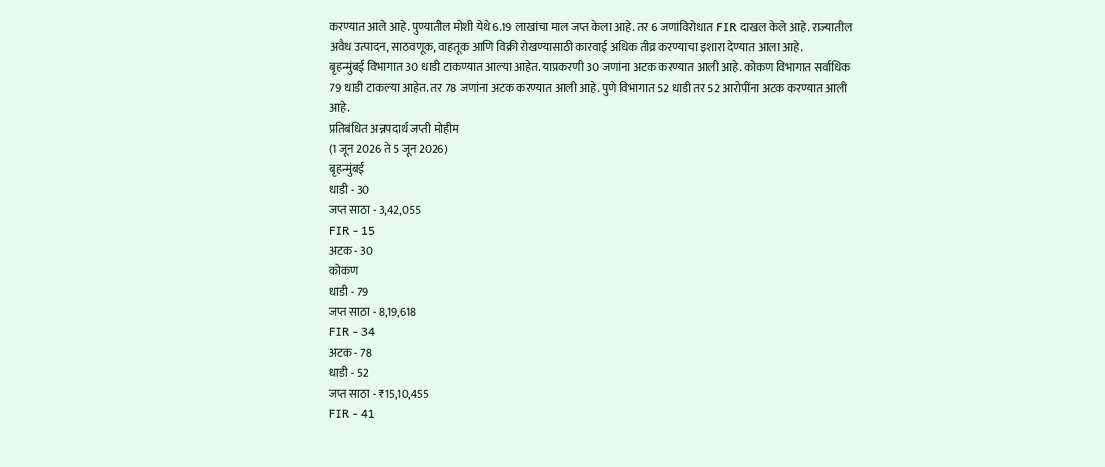करण्यात आले आहे. पुण्यातील मोशी येथे 6.19 लाखांचा माल जप्त केला आहे. तर 6 जणांविरोधात FIR दाखल केले आहे. राज्यातील अवैध उत्पादन, साठवणूक, वाहतूक आणि विक्री रोखण्यासाठी कारवाई अधिक तीव्र करण्याचा इशारा देण्यात आला आहे.
बृहन्मुंबई विभागात 30 धाडी टाकण्यात आल्या आहेत. याप्रकरणी 30 जणांना अटक करण्यात आली आहे. कोकण विभागात सर्वाधिक 79 धाडी टाकल्या आहेत. तर 78 जणांना अटक करण्यात आली आहे. पुणे विभागात 52 धाडी तर 52 आरोपींना अटक करण्यात आली आहे.
प्रतिबंधित अन्नपदार्थ जप्ती मोहीम
(1 जून 2026 ते 5 जून 2026)
बृहन्मुंबई
धाडी - 30
जप्त साठा - 3,42,055
FIR - 15
अटक - 30
कोकण
धाडी - 79
जप्त साठा - 8,19,618
FIR - 34
अटक - 78
धाडी - 52
जप्त साठा - ₹15,10,455
FIR - 41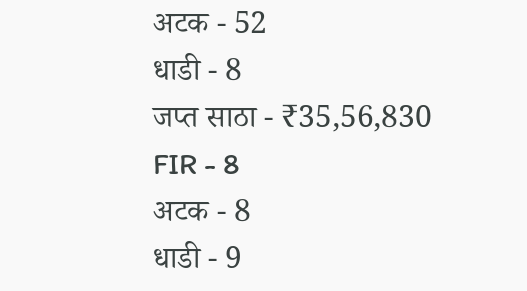अटक - 52
धाडी - 8
जप्त साठा - ₹35,56,830
FIR - 8
अटक - 8
धाडी - 9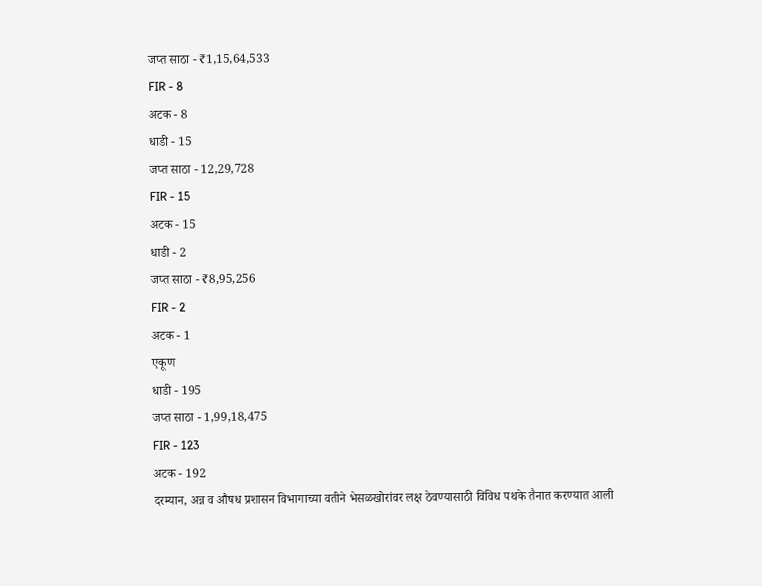जप्त साठा - ₹1,15,64,533
FIR - 8
अटक - 8
धाडी - 15
जप्त साठा - 12,29,728
FIR - 15
अटक - 15
धाडी - 2
जप्त साठा - ₹8,95,256
FIR - 2
अटक - 1
एकूण
धाडी - 195
जप्त साठा - 1,99,18,475
FIR - 123
अटक - 192
दरम्यान, अन्न व औषध प्रशासन विभागाच्या वतीने भेसळखोरांवर लक्ष ठेवण्यासाठी विविध पथके तैनात करण्यात आली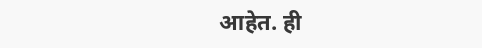आहेत. ही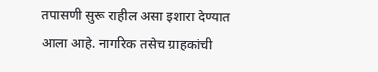तपासणी सुरू राहील असा इशारा देण्यात आला आहे. नागरिक तसेच ग्राहकांची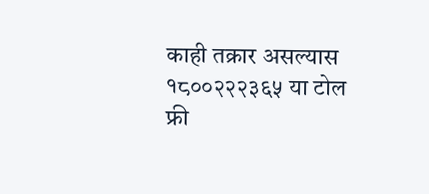काही तक्रार असल्यास १८००२२२३६५ या टोल फ्री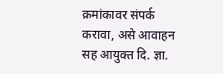क्रमांकावर संपर्क करावा, असे आवाहन सह आयुक्त दि. ज्ञा.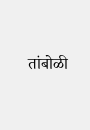तांबोळी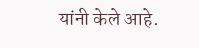यांनी केले आहे.